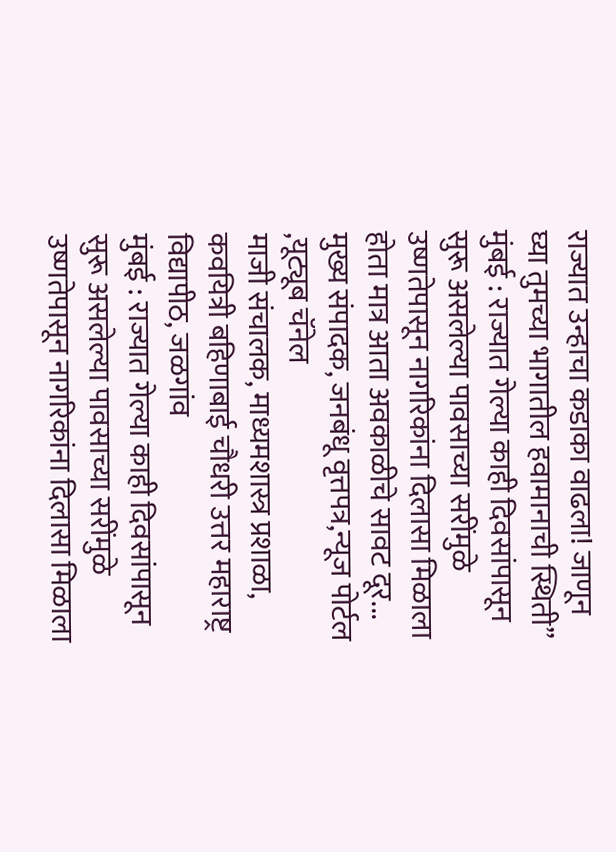राज्यात उन्हाचा कडाका वाढला! जाणून घ्या तुमच्या भागातील हवामानाची स्थिती”
मुंबई : राज्यात गेल्या काही दिवसांपासून सुरू असलेल्या पावसाच्या सरींमुळे उष्णतेपासून नागरिकांना दिलासा मिळाला होता मात्र आता अवकाळीचे सावट दूर...
मुख्य संपादक, जनबंधू वृत्तपत्र,न्यूज पोर्टल ,यूट्यूब चॅनेल
माजी संचालक, माध्यमशास्त्र प्रशाळा, कवयित्री बहिणाबाई चौधरी उत्तर महाराष्ट्र विद्यापीठ, जळगांव
मुंबई : राज्यात गेल्या काही दिवसांपासून सुरू असलेल्या पावसाच्या सरींमुळे उष्णतेपासून नागरिकांना दिलासा मिळाला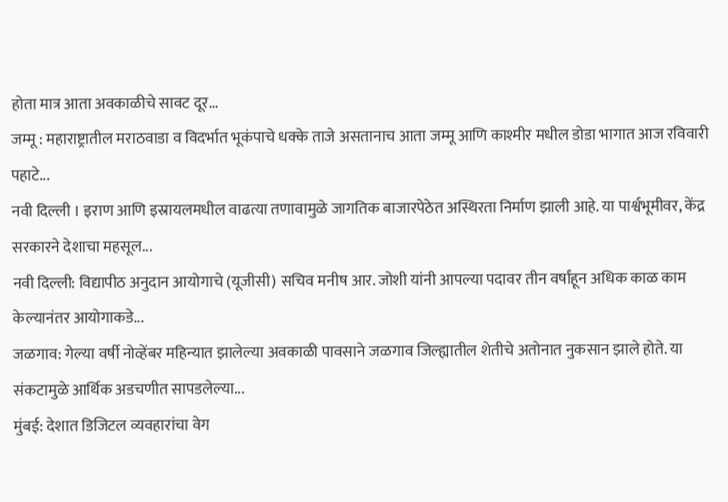होता मात्र आता अवकाळीचे सावट दूर...
जम्मू : महाराष्ट्रातील मराठवाडा व विदर्भात भूकंपाचे धक्के ताजे असतानाच आता जम्मू आणि काश्मीर मधील डोडा भागात आज रविवारी पहाटे...
नवी दिल्ली । इराण आणि इस्रायलमधील वाढत्या तणावामुळे जागतिक बाजारपेठेत अस्थिरता निर्माण झाली आहे. या पार्श्वभूमीवर, केंद्र सरकारने देशाचा महसूल...
नवी दिल्ली: विद्यापीठ अनुदान आयोगाचे (यूजीसी) सचिव मनीष आर. जोशी यांनी आपल्या पदावर तीन वर्षांहून अधिक काळ काम केल्यानंतर आयोगाकडे...
जळगाव: गेल्या वर्षी नोव्हेंबर महिन्यात झालेल्या अवकाळी पावसाने जळगाव जिल्ह्यातील शेतीचे अतोनात नुकसान झाले होते. या संकटामुळे आर्थिक अडचणीत सापडलेल्या...
मुंबई: देशात डिजिटल व्यवहारांचा वेग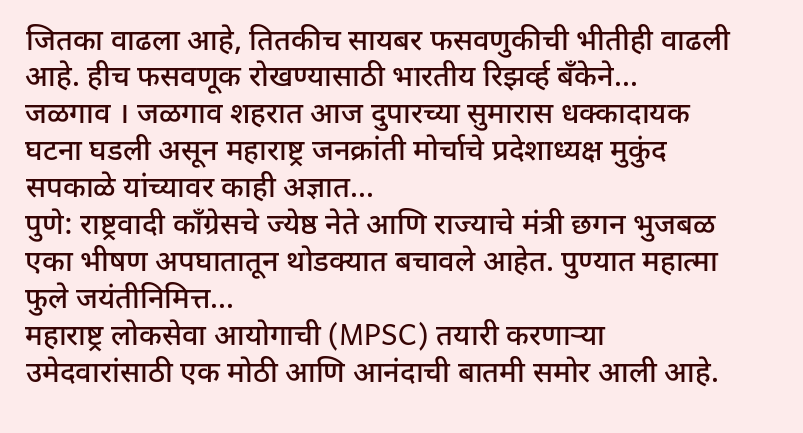जितका वाढला आहे, तितकीच सायबर फसवणुकीची भीतीही वाढली आहे. हीच फसवणूक रोखण्यासाठी भारतीय रिझर्व्ह बँकेने...
जळगाव । जळगाव शहरात आज दुपारच्या सुमारास धक्कादायक घटना घडली असून महाराष्ट्र जनक्रांती मोर्चाचे प्रदेशाध्यक्ष मुकुंद सपकाळे यांच्यावर काही अज्ञात...
पुणे: राष्ट्रवादी काँग्रेसचे ज्येष्ठ नेते आणि राज्याचे मंत्री छगन भुजबळ एका भीषण अपघातातून थोडक्यात बचावले आहेत. पुण्यात महात्मा फुले जयंतीनिमित्त...
महाराष्ट्र लोकसेवा आयोगाची (MPSC) तयारी करणाऱ्या उमेदवारांसाठी एक मोठी आणि आनंदाची बातमी समोर आली आहे.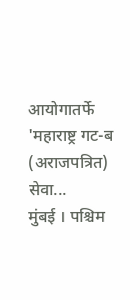आयोगातर्फे 'महाराष्ट्र गट-ब (अराजपत्रित) सेवा...
मुंबई । पश्चिम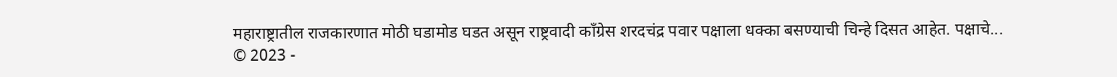महाराष्ट्रातील राजकारणात मोठी घडामोड घडत असून राष्ट्रवादी काँग्रेस शरदचंद्र पवार पक्षाला धक्का बसण्याची चिन्हे दिसत आहेत. पक्षाचे...
© 2023 -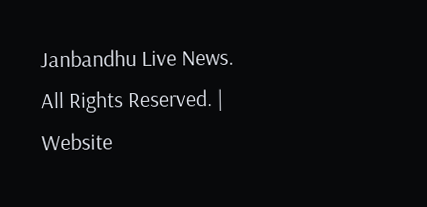Janbandhu Live News. All Rights Reserved. | Website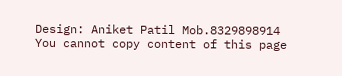Design: Aniket Patil Mob.8329898914
You cannot copy content of this page